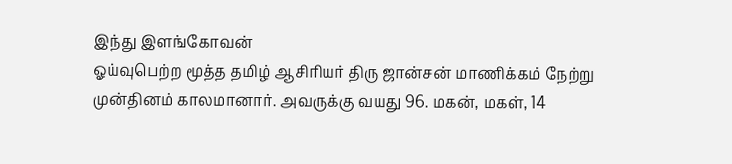இந்து இளங்கோவன்
ஓய்வுபெற்ற மூத்த தமிழ் ஆசிரியர் திரு ஜான்சன் மாணிக்கம் நேற்று முன்தினம் காலமானார். அவருக்கு வயது 96. மகன், மகள், 14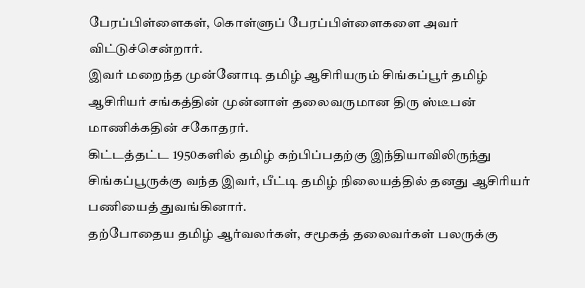பேரப்பிள்ளைகள், கொள்ளுப் பேரப்பிள்ளைகளை அவர் விட்டுச்சென்றார்.
இவர் மறைந்த முன்னோடி தமிழ் ஆசிரியரும் சிங்கப்பூர் தமிழ் ஆசிரியர் சங்கத்தின் முன்னாள் தலைவருமான திரு ஸ்டீபன் மாணிக்கதின் சகோதரர்.
கிட்டத்தட்ட 1950களில் தமிழ் கற்பிப்பதற்கு இந்தியாவிலிருந்து சிங்கப்பூருக்கு வந்த இவர், பீட்டி தமிழ் நிலையத்தில் தனது ஆசிரியர் பணியைத் துவங்கினார்.
தற்போதைய தமிழ் ஆர்வலர்கள், சமூகத் தலைவர்கள் பலருக்கு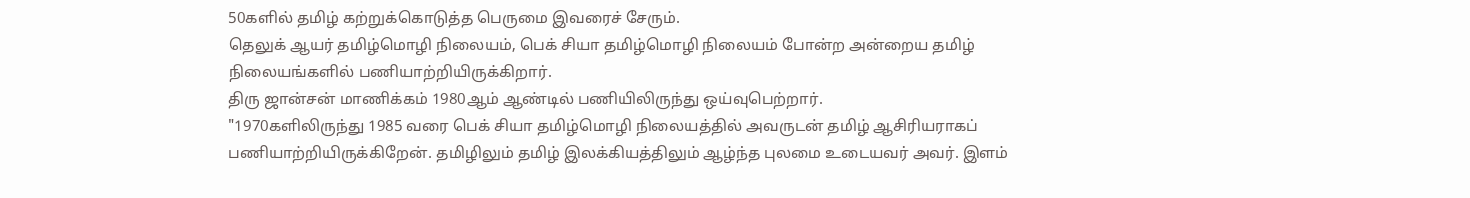50களில் தமிழ் கற்றுக்கொடுத்த பெருமை இவரைச் சேரும்.
தெலுக் ஆயர் தமிழ்மொழி நிலையம், பெக் சியா தமிழ்மொழி நிலையம் போன்ற அன்றைய தமிழ் நிலையங்களில் பணியாற்றியிருக்கிறார்.
திரு ஜான்சன் மாணிக்கம் 1980ஆம் ஆண்டில் பணியிலிருந்து ஒய்வுபெற்றார்.
"1970களிலிருந்து 1985 வரை பெக் சியா தமிழ்மொழி நிலையத்தில் அவருடன் தமிழ் ஆசிரியராகப் பணியாற்றியிருக்கிறேன். தமிழிலும் தமிழ் இலக்கியத்திலும் ஆழ்ந்த புலமை உடையவர் அவர். இளம்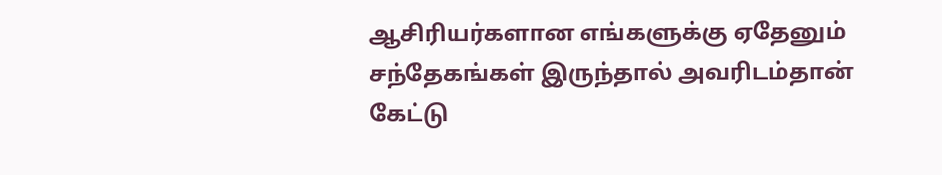ஆசிரியர்களான எங்களுக்கு ஏதேனும் சந்தேகங்கள் இருந்தால் அவரிடம்தான் கேட்டு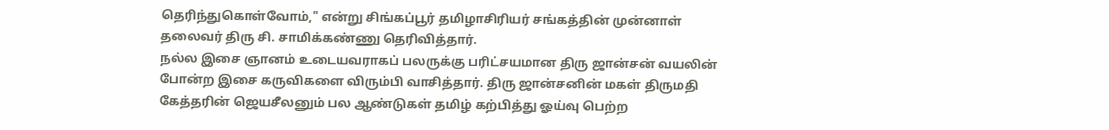தெரிந்துகொள்வோம்," என்று சிங்கப்பூர் தமிழாசிரியர் சங்கத்தின் முன்னாள் தலைவர் திரு சி. சாமிக்கண்ணு தெரிவித்தார்.
நல்ல இசை ஞானம் உடையவராகப் பலருக்கு பரிட்சயமான திரு ஜான்சன் வயலின் போன்ற இசை கருவிகளை விரும்பி வாசித்தார். திரு ஜான்சனின் மகள் திருமதி கேத்தரின் ஜெயசீலனும் பல ஆண்டுகள் தமிழ் கற்பித்து ஓய்வு பெற்ற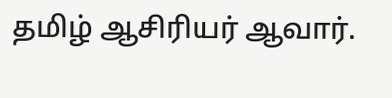தமிழ் ஆசிரியர் ஆவார்.